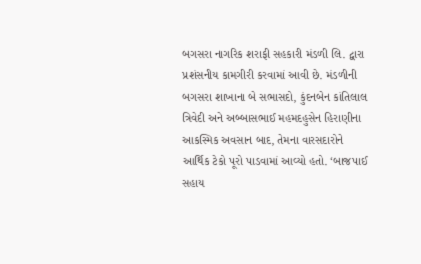બગસરા નાગરિક શરાફી સહકારી મંડળી લિ. દ્વારા પ્રશંસનીય કામગીરી કરવામાં આવી છે. મંડળીની બગસરા શાખાના બે સભાસદો, કુંદનબેન કાંતિલાલ ત્રિવેદી અને અબ્બાસભાઈ મહમદહુસેન હિરાણીના આકસ્મિક અવસાન બાદ, તેમના વારસદારોને આર્થિક ટેકો પૂરો પાડવામાં આવ્યો હતો. ‘બાજપાઈ સહાય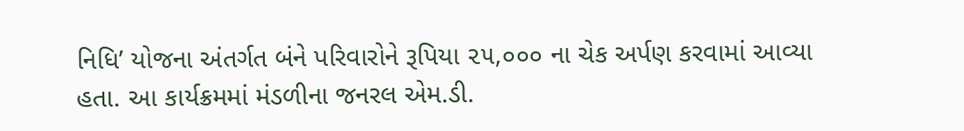નિધિ’ યોજના અંતર્ગત બંને પરિવારોને રૂપિયા ૨૫,૦૦૦ ના ચેક અર્પણ કરવામાં આવ્યા હતા. આ કાર્યક્રમમાં મંડળીના જનરલ એમ.ડી.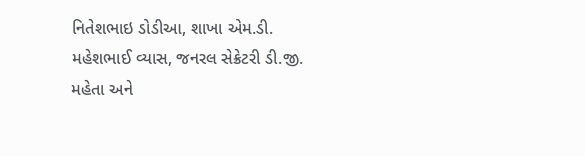નિતેશભાઇ ડોડીઆ, શાખા એમ.ડી. મહેશભાઈ વ્યાસ, જનરલ સેક્રેટરી ડી.જી. મહેતા અને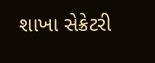શાખા સેક્રેટરી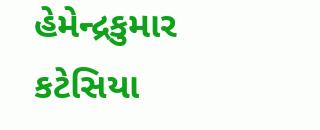હેમેન્દ્રકુમાર કટેસિયા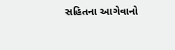સહિતના આગેવાનો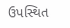ઉપસ્થિત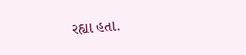રહ્યા હતા.